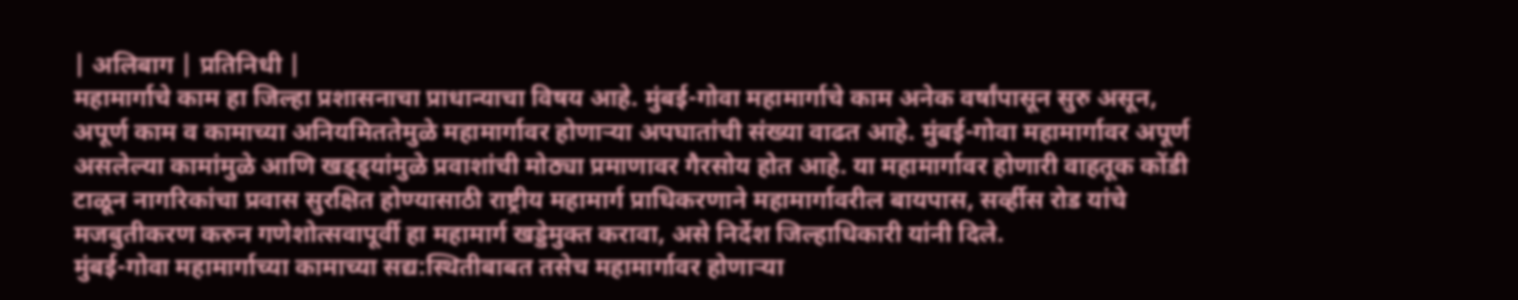| अलिबाग | प्रतिनिधी |
महामार्गाचे काम हा जिल्हा प्रशासनाचा प्राधान्याचा विषय आहे. मुंबई-गोवा महामार्गाचे काम अनेक वर्षांपासून सुरु असून, अपूर्ण काम व कामाच्या अनियमिततेमुळे महामार्गावर होणाऱ्या अपघातांची संख्या वाढत आहे. मुंबई-गोवा महामार्गावर अपूर्ण असलेल्या कामांमुळे आणि खड्ड्यांमुळे प्रवाशांची मोठ्या प्रमाणावर गैरसोय होत आहे. या महामार्गावर होणारी वाहतूक कोंडी टाळून नागरिकांचा प्रवास सुरक्षित होण्यासाठी राष्ट्रीय महामार्ग प्राधिकरणाने महामार्गावरील बायपास, सर्व्हीस रोड यांचे मजबुतीकरण करुन गणेशोत्सवापूर्वी हा महामार्ग खड्डेमुक्त करावा, असे निर्देश जिल्हाधिकारी यांनी दिले.
मुंबई-गोवा महामार्गाच्या कामाच्या सद्य:स्थितीबाबत तसेच महामार्गावर होणाऱ्या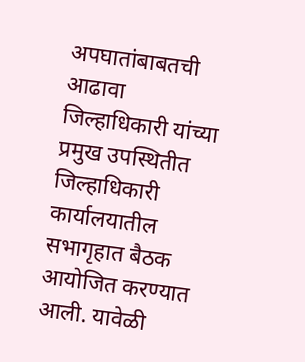अपघातांबाबतची आढावा जिल्हाधिकारी यांच्या प्रमुख उपस्थितीत जिल्हाधिकारी कार्यालयातील सभागृहात बैठक आयोजित करण्यात आली. यावेळी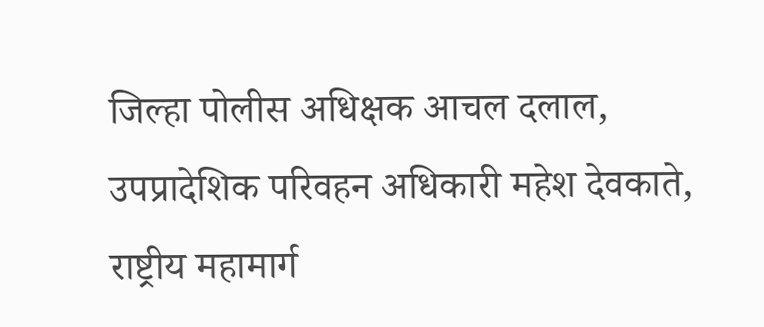जिल्हा पोलीस अधिक्षक आचल दलाल, उपप्रादेशिक परिवहन अधिकारी महेश देवकाते, राष्ट्रीय महामार्ग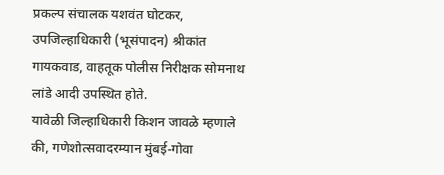प्रकल्प संचालक यशवंत घोटकर, उपजिल्हाधिकारी (भूसंपादन) श्रीकांत गायकवाड, वाहतूक पोलीस निरीक्षक सोमनाथ लांडे आदी उपस्थित होते.
यावेळी जिल्हाधिकारी किशन जावळे म्हणाले की, गणेशोत्सवादरम्यान मुंबई-गोवा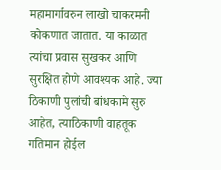महामार्गावरुन लाखो चाकरमनी कोकणात जातात. या काळात त्यांचा प्रवास सुखकर आणि सुरक्षित होणे आवश्यक आहे. ज्या ठिकाणी पुलांची बांधकामे सुरु आहेत, त्याठिकाणी वाहतूक गतिमान होईल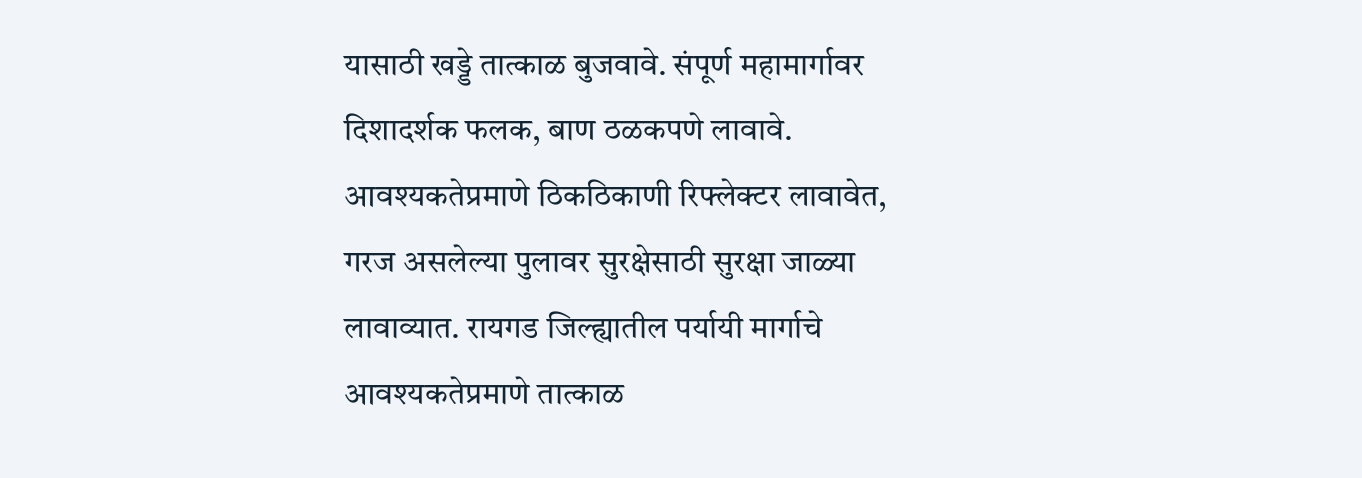यासाठी खड्डे तात्काळ बुजवावे. संपूर्ण महामार्गावर दिशादर्शक फलक, बाण ठळकपणे लावावे. आवश्यकतेप्रमाणे ठिकठिकाणी रिफ्लेक्टर लावावेत, गरज असलेल्या पुलावर सुरक्षेसाठी सुरक्षा जाळ्या लावाव्यात. रायगड जिल्ह्यातील पर्यायी मार्गाचे आवश्यकतेप्रमाणे तात्काळ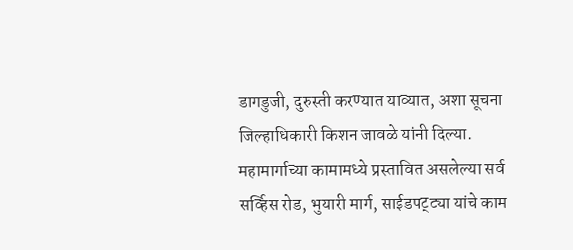डागडुजी, दुरुस्ती करण्यात याव्यात, अशा सूचना जिल्हाधिकारी किशन जावळे यांनी दिल्या. महामार्गाच्या कामामध्ये प्रस्तावित असलेल्या सर्व सर्व्हिस रोड, भुयारी मार्ग, साईडपट्ट्या यांचे काम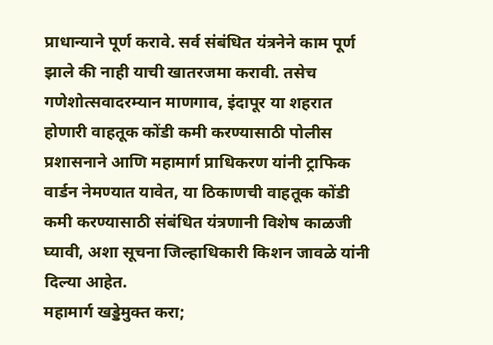प्राधान्याने पूर्ण करावे. सर्व संबंधित यंत्रनेने काम पूर्ण झाले की नाही याची खातरजमा करावी. तसेच गणेशोत्सवादरम्यान माणगाव, इंदापूर या शहरात होणारी वाहतूक कोंडी कमी करण्यासाठी पोलीस प्रशासनाने आणि महामार्ग प्राधिकरण यांनी ट्राफिक वार्डन नेमण्यात यावेत, या ठिकाणची वाहतूक कोंडी कमी करण्यासाठी संबंधित यंत्रणानी विशेष काळजी घ्यावी, अशा सूचना जिल्हाधिकारी किशन जावळे यांनी दिल्या आहेत.
महामार्ग खड्डेमुक्त करा;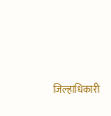जिल्हाधिकारी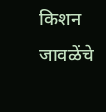किशन जावळेंचे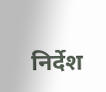निर्देश